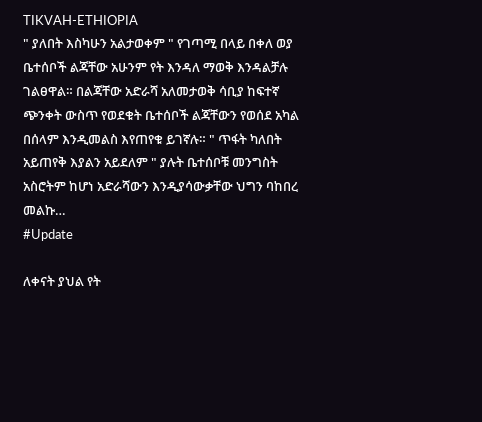TIKVAH-ETHIOPIA
" ያለበት እስካሁን አልታወቀም " የገጣሚ በላይ በቀለ ወያ ቤተሰቦች ልጃቸው አሁንም የት እንዳለ ማወቅ እንዳልቻሉ ገልፀዋል። በልጃቸው አድራሻ አለመታወቅ ሳቢያ ከፍተኛ ጭንቀት ውስጥ የወደቁት ቤተሰቦች ልጃቸውን የወሰደ አካል በሰላም እንዲመልስ እየጠየቁ ይገኛሉ። " ጥፋት ካለበት አይጠየቅ እያልን አይደለም " ያሉት ቤተሰቦቹ መንግስት አስሮትም ከሆነ አድራሻውን እንዲያሳውቃቸው ህግን ባከበረ መልኩ…
#Update

ለቀናት ያህል የት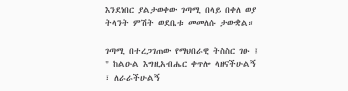እንደነበር ያልታወቀው ገጣሚ በላይ በቀለ ወያ ትላንት ምሽት ወደቤቱ መመለሱ ታውቋል።

ገጣሚ በተረጋገጠው የማህበራዊ ትስስር ገፁ ፤ " ከልዑል እግዚአብሔር ቀጥሎ ላዘናችሁልኝ ፣ ለራራችሁልኝ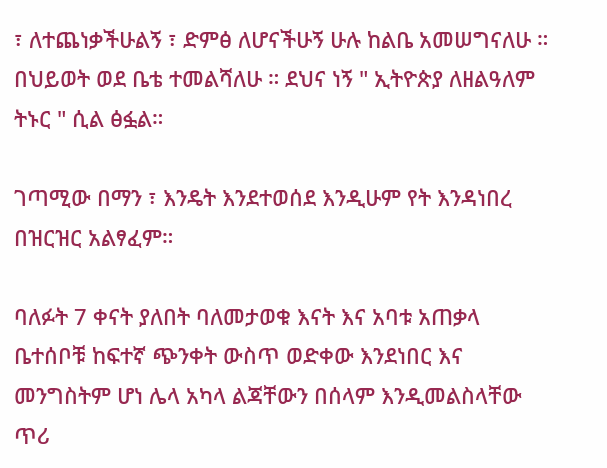፣ ለተጨነቃችሁልኝ ፣ ድምፅ ለሆናችሁኝ ሁሉ ከልቤ አመሠግናለሁ ። በህይወት ወደ ቤቴ ተመልሻለሁ ። ደህና ነኝ " ኢትዮጵያ ለዘልዓለም ትኑር " ሲል ፅፏል።

ገጣሚው በማን ፣ እንዴት እንደተወሰደ እንዲሁም የት እንዳነበረ በዝርዝር አልፃፈም።

ባለፉት 7 ቀናት ያለበት ባለመታወቁ እናት እና አባቱ አጠቃላ ቤተሰቦቹ ከፍተኛ ጭንቀት ውስጥ ወድቀው እንደነበር እና መንግስትም ሆነ ሌላ አካላ ልጃቸውን በሰላም እንዲመልስላቸው ጥሪ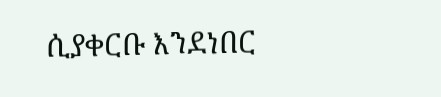ሲያቀርቡ እንደነበር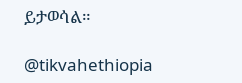ይታወሳል።

@tikvahethiopia